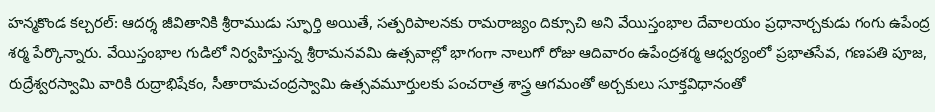హన్మకొండ కల్చరల్: ఆదర్శ జీవితానికి శ్రీరాముడు స్ఫూర్తి అయితే, సత్పరిపాలనకు రామరాజ్యం దిక్సూచి అని వేయిస్తంభాల దేవాలయం ప్రధానార్చకుడు గంగు ఉపేంద్ర శర్మ పేర్కొన్నారు. వేయిస్తంభాల గుడిలో నిర్వహిస్తున్న శ్రీరామనవమి ఉత్సవాల్లో భాగంగా నాలుగో రోజు ఆదివారం ఉపేంద్రశర్మ ఆధ్వర్యంలో ప్రభాతసేవ, గణపతి పూజ, రుద్రేశ్వరస్వామి వారికి రుద్రాభిషేకం, సీతారామచంద్రస్వామి ఉత్సవమూర్తులకు పంచరాత్ర శాస్త్ర ఆగమంతో అర్చకులు సూక్తవిధానంతో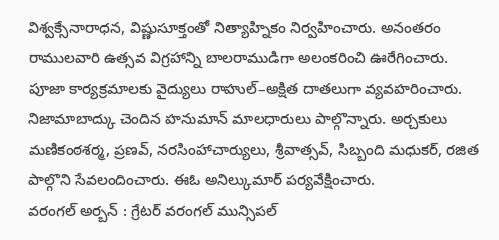విశ్వక్సేనారాధన, విష్ణుసూక్తంతో నిత్యాహ్నికం నిర్వహించారు. అనంతరం రాములవారి ఉత్సవ విగ్రహాన్ని బాలరాముడిగా అలంకరించి ఊరేగించారు. పూజా కార్యక్రమాలకు వైద్యులు రాహుల్–అక్షిత దాతలుగా వ్యవహరించారు. నిజామాబాద్కు చెందిన హనుమాన్ మాలధారులు పాల్గొన్నారు. అర్చకులు మణికంఠశర్మ, ప్రణవ్, నరసింహాచార్యులు, శ్రీవాత్సవ్, సిబ్బంది మధుకర్, రజిత పాల్గొని సేవలందించారు. ఈఓ అనిల్కుమార్ పర్యవేక్షించారు.
వరంగల్ అర్బన్ : గ్రేటర్ వరంగల్ మున్సిపల్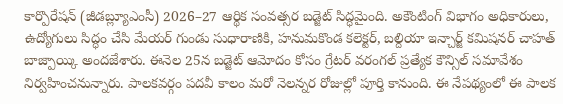కార్పొరేషన్ (జీడబ్ల్యూఎంసీ) 2026–27 ఆర్థిక సంవత్సర బడ్జెట్ సిద్ధమైంది. అకౌంటింగ్ విభాగం అధికారులు, ఉద్యోగులు సిద్ధం చేసి మేయర్ గుండు సుధారాణికి, హనుమకొండ కలెక్టర్, బల్దియా ఇన్చార్జ్ కమిషనర్ చాహత్ బాజ్పాయ్కి అందజేశారు. ఈనెల 25న బడ్జెట్ ఆమోదం కోసం గ్రేటర్ వరంగల్ ప్రత్యేక కౌన్సిల్ సమావేశం నిర్వహించనున్నారు. పాలకవర్గం పదవీ కాలం మరో నెలన్నర రోజుల్లో పూర్తి కానుంది. ఈ నేపథ్యంలో ఈ పాలక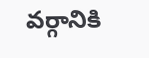వర్గానికి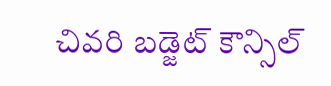చివరి బడ్జెట్ కౌన్సిల్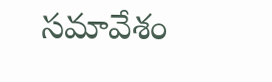సమావేశం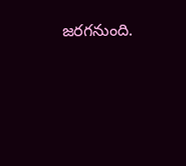జరగనుంది.